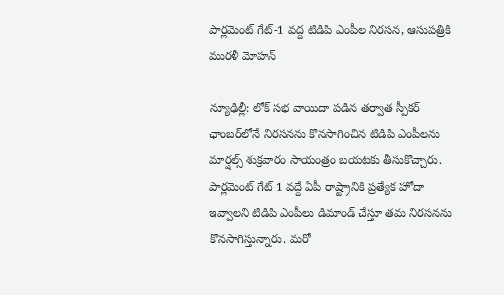పార్లమెంట్ గేట్-1 వద్ద టిడిపి ఎంపీల నిరసన, ఆసుపత్రికి మురళీ మోహన్

న్యూఢిల్లీ: లో‌క్ సభ వాయిదా పడిన తర్వాత స్పీకర్ ఛాంబర్‌లోనే నిరసనను కొనసాగించిన టిడిపి ఎంపీలను మార్షల్స్ శుక్రవారం సాయంత్రం బయటకు తీసుకొచ్చారు. పార్లమెంట్ గేట్ 1 వద్దే ఏపీ రాష్ట్రానికి ప్రత్యేక హోదా ఇవ్వాలని టిడిపి ఎంపీలు డిమాండ్ చేస్తూ తమ నిరసనను కొనసాగిస్తున్నారు. మరో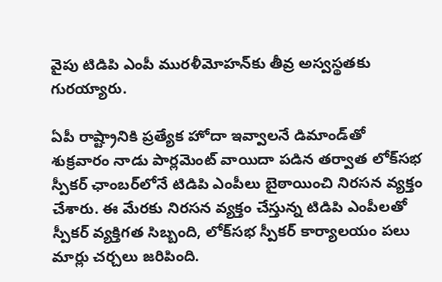వైపు టిడిపి ఎంపీ మురళీమోహన్‌కు తీవ్ర అస్వస్థతకు గురయ్యారు.

ఏపీ రాష్ట్రానికి ప్రత్యేక హోదా ఇవ్వాలనే డిమాండ్‌తో శుక్రవారం నాడు పార్లమెంట్ వాయిదా పడిన తర్వాత లోక్‌సభ స్పీకర్ ఛాంబర్‌లోనే టిడిపి ఎంపీలు బైఠాయించి నిరసన వ్యక్తం చేశారు. ఈ మేరకు నిరసన వ్యక్తం చేస్తున్న టిడిపి ఎంపీలతో స్పీకర్ వ్యక్తిగత సిబ్బంది, లోక్‌సభ స్పీకర్ కార్యాలయం పలు మార్లు చర్చలు జరిపింది.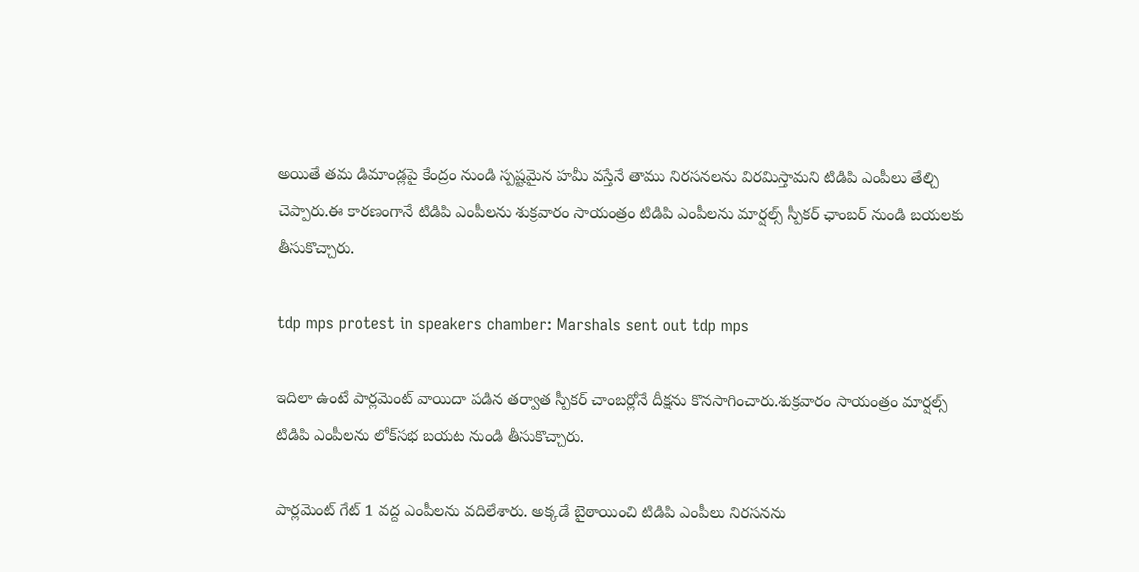అయితే తమ డిమాండ్లపై కేంద్రం నుండి స్పష్టమైన హమీ వస్తేనే తాము నిరసనలను విరమిస్తామని టిడిపి ఎంపీలు తేల్చి చెప్పారు.ఈ కారణంగానే టిడిపి ఎంపీలను శుక్రవారం సాయంత్రం టిడిపి ఎంపీలను మార్షల్స్ స్పీకర్ ఛాంబర్ నుండి బయలకు తీసుకొచ్చారు.

tdp mps protest in speakers chamber: Marshals sent out tdp mps

ఇదిలా ఉంటే పార్లమెంట్ వాయిదా పడిన తర్వాత స్పీకర్ చాంబర్లోనే దీక్షను కొనసాగించారు.శుక్రవారం సాయంత్రం మార్షల్స్ టిడిపి ఎంపీలను లోక్‌సభ బయట నుండి తీసుకొచ్చారు.

పార్లమెంట్ గేట్ 1 వద్ద ఎంపీలను వదిలేశారు. అక్కడే బైఠాయించి టిడిపి ఎంపీలు నిరసనను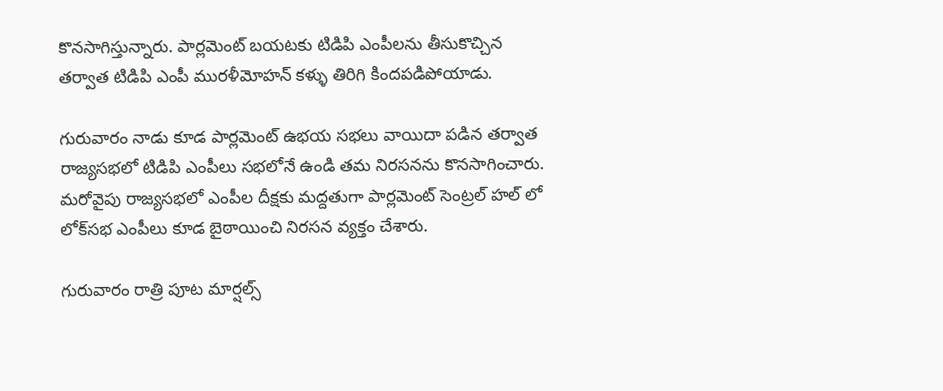కొనసాగిస్తున్నారు. పార్లమెంట్ బయటకు టిడిపి ఎంపీలను తీసుకొచ్చిన తర్వాత టిడిపి ఎంపీ మురళీమోహన్ కళ్ళు తిరిగి కిందపడిపోయాడు.

గురువారం నాడు కూడ పార్లమెంట్ ఉభయ సభలు వాయిదా పడిన తర్వాత రాజ్యసభలో టిడిపి ఎంపీలు సభలోనే ఉండి తమ నిరసనను కొనసాగించారు. మరోవైపు రాజ్యసభలో ఎంపీల దీక్షకు మద్దతుగా పార్లమెంట్ సెంట్రల్ హల్ లో లోక్‌సభ ఎంపీలు కూడ బైఠాయించి నిరసన వ్యక్తం చేశారు.

గురువారం రాత్రి పూట మార్షల్స్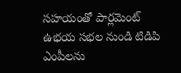సహయంతో పార్లమెంట్ ఉభయ సభల నుండి టిడిపి ఎంపీలను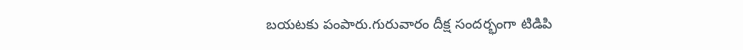బయటకు పంపారు.గురువారం దీక్ష సందర్భంగా టిడిపి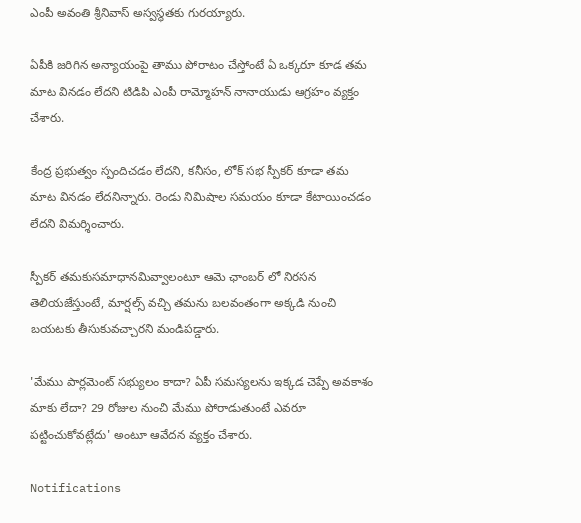ఎంపీ అవంతి శ్రీనివాస్ అస్వస్థతకు గురయ్యారు.

ఏపీకి జరిగిన అన్యాయంపై తాము పోరాటం చేస్తోంటే ఏ ఒక్కరూ కూడ తమ మాట వినడం లేదని టిడిపి ఎంపీ రామ్మోహన్ నానాయుడు ఆగ్రహం వ్యక్తం చేశారు.

కేంద్ర ప్రభుత్వం స్పందిచడం లేదని, కనీసం, లోక్ సభ స్పీకర్ కూడా తమ మాట వినడం లేదనిన్నారు. రెండు నిమిషాల సమయం కూడా కేటాయించడం లేదని విమర్శించారు.

స్పీకర్ తమకుసమాధానమివ్వాలంటూ ఆమె ఛాంబర్ లో నిరసన తెలియజేస్తుంటే, మార్షల్స్ వచ్చి తమను బలవంతంగా అక్కడి నుంచి బయటకు తీసుకువచ్చారని మండిపడ్డారు.

'మేము పార్లమెంట్ సభ్యులం కాదా? ఏపీ సమస్యలను ఇక్కడ చెప్పే అవకాశం మాకు లేదా? 29 రోజుల నుంచి మేము పోరాడుతుంటే ఎవరూ పట్టించుకోవట్లేదు' అంటూ ఆవేదన వ్యక్తం చేశారు.

Notifications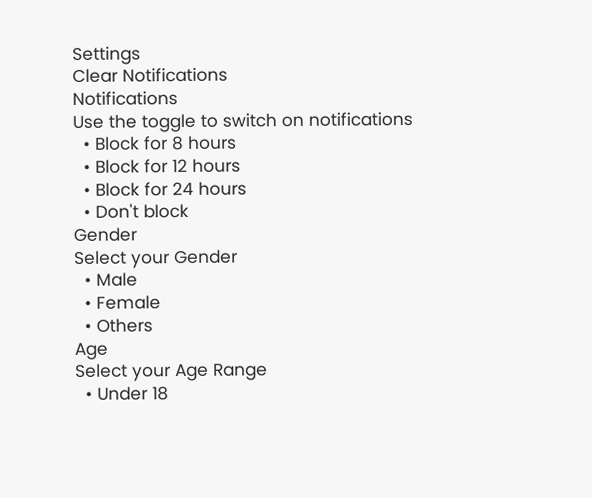Settings
Clear Notifications
Notifications
Use the toggle to switch on notifications
  • Block for 8 hours
  • Block for 12 hours
  • Block for 24 hours
  • Don't block
Gender
Select your Gender
  • Male
  • Female
  • Others
Age
Select your Age Range
  • Under 18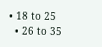• 18 to 25
  • 26 to 35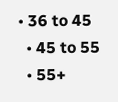• 36 to 45
  • 45 to 55
  • 55+